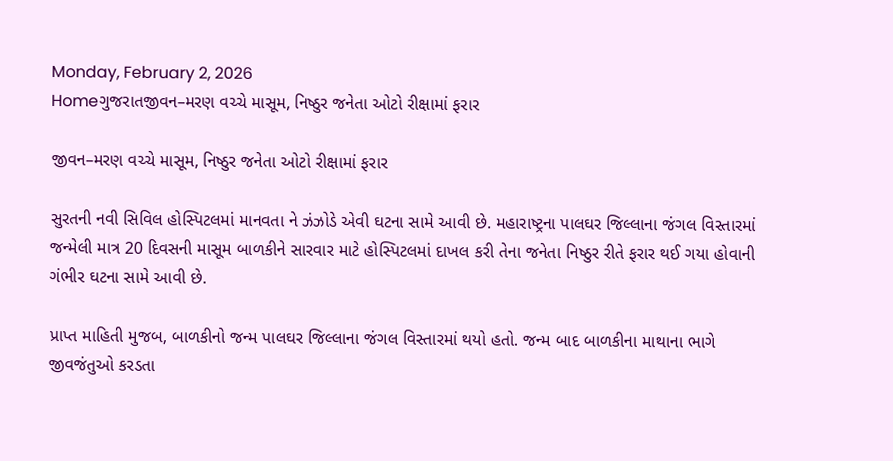Monday, February 2, 2026
Homeગુજરાતજીવન–મરણ વચ્ચે માસૂમ, નિષ્ઠુર જનેતા ઓટો રીક્ષામાં ફરાર

જીવન–મરણ વચ્ચે માસૂમ, નિષ્ઠુર જનેતા ઓટો રીક્ષામાં ફરાર

સુરતની નવી સિવિલ હોસ્પિટલમાં માનવતા ને ઝંઝોડે એવી ઘટના સામે આવી છે. મહારાષ્ટ્રના પાલઘર જિલ્લાના જંગલ વિસ્તારમાં જન્મેલી માત્ર 20 દિવસની માસૂમ બાળકીને સારવાર માટે હોસ્પિટલમાં દાખલ કરી તેના જનેતા નિષ્ઠુર રીતે ફરાર થઈ ગયા હોવાની ગંભીર ઘટના સામે આવી છે.

પ્રાપ્ત માહિતી મુજબ, બાળકીનો જન્મ પાલઘર જિલ્લાના જંગલ વિસ્તારમાં થયો હતો. જન્મ બાદ બાળકીના માથાના ભાગે જીવજંતુઓ કરડતા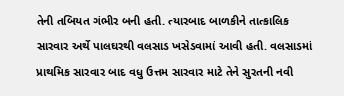તેની તબિયત ગંભીર બની હતી. ત્યારબાદ બાળકીને તાત્કાલિક સારવાર અર્થે પાલઘરથી વલસાડ ખસેડવામાં આવી હતી. વલસાડમાં પ્રાથમિક સારવાર બાદ વધુ ઉત્તમ સારવાર માટે તેને સુરતની નવી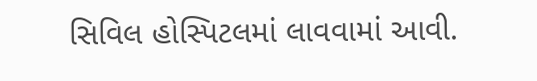સિવિલ હોસ્પિટલમાં લાવવામાં આવી.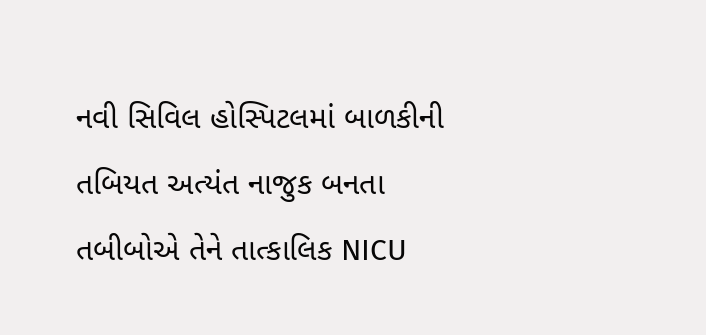નવી સિવિલ હોસ્પિટલમાં બાળકીની તબિયત અત્યંત નાજુક બનતા તબીબોએ તેને તાત્કાલિક NICU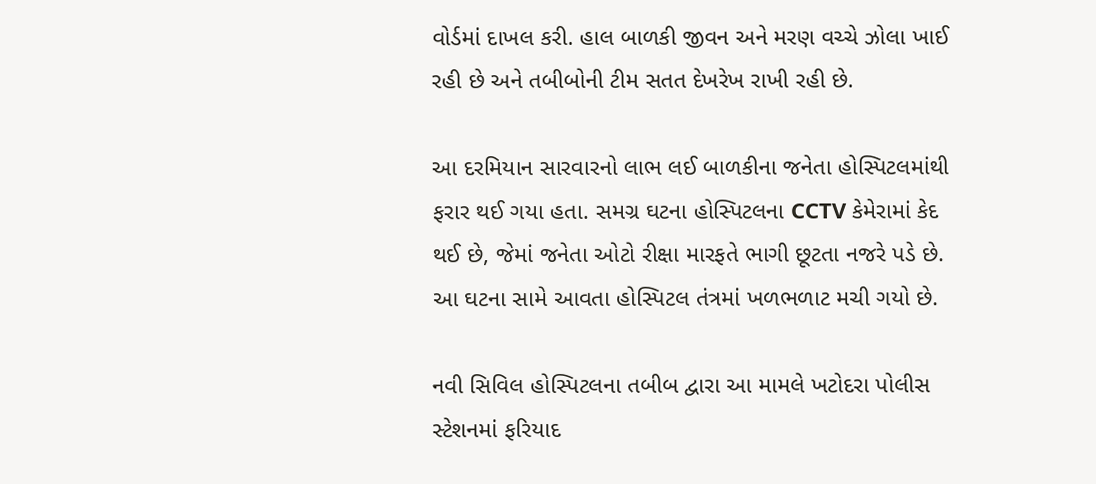વોર્ડમાં દાખલ કરી. હાલ બાળકી જીવન અને મરણ વચ્ચે ઝોલા ખાઈ રહી છે અને તબીબોની ટીમ સતત દેખરેખ રાખી રહી છે.

આ દરમિયાન સારવારનો લાભ લઈ બાળકીના જનેતા હોસ્પિટલમાંથી ફરાર થઈ ગયા હતા. સમગ્ર ઘટના હોસ્પિટલના CCTV કેમેરામાં કેદ થઈ છે, જેમાં જનેતા ઓટો રીક્ષા મારફતે ભાગી છૂટતા નજરે પડે છે. આ ઘટના સામે આવતા હોસ્પિટલ તંત્રમાં ખળભળાટ મચી ગયો છે.

નવી સિવિલ હોસ્પિટલના તબીબ દ્વારા આ મામલે ખટોદરા પોલીસ સ્ટેશનમાં ફરિયાદ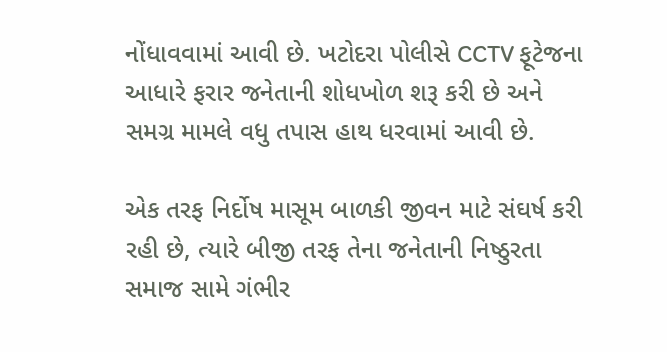નોંધાવવામાં આવી છે. ખટોદરા પોલીસે CCTV ફૂટેજના આધારે ફરાર જનેતાની શોધખોળ શરૂ કરી છે અને સમગ્ર મામલે વધુ તપાસ હાથ ધરવામાં આવી છે.

એક તરફ નિર્દોષ માસૂમ બાળકી જીવન માટે સંઘર્ષ કરી રહી છે, ત્યારે બીજી તરફ તેના જનેતાની નિષ્ઠુરતા સમાજ સામે ગંભીર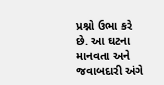પ્રશ્નો ઉભા કરે છે. આ ઘટના માનવતા અને જવાબદારી અંગે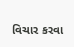વિચાર કરવા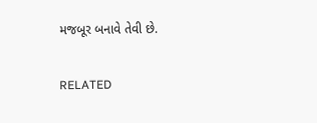મજબૂર બનાવે તેવી છે.

RELATED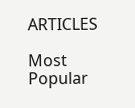ARTICLES

Most Popular